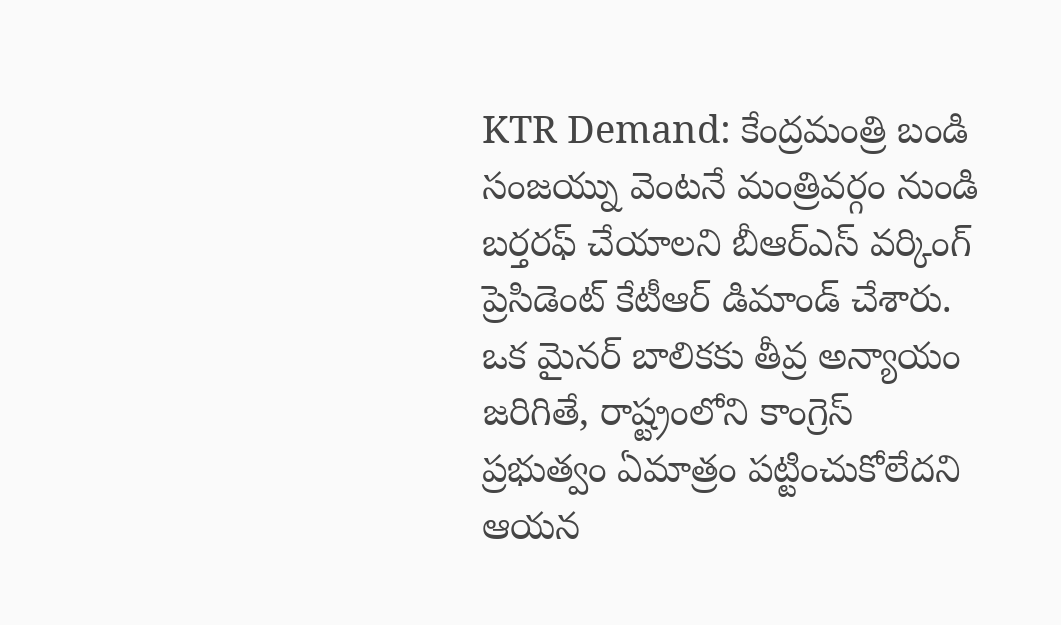KTR Demand: కేంద్రమంత్రి బండి సంజయ్ను వెంటనే మంత్రివర్గం నుండి బర్తరఫ్ చేయాలని బీఆర్ఎస్ వర్కింగ్ ప్రెసిడెంట్ కేటీఆర్ డిమాండ్ చేశారు. ఒక మైనర్ బాలికకు తీవ్ర అన్యాయం జరిగితే, రాష్ట్రంలోని కాంగ్రెస్ ప్రభుత్వం ఏమాత్రం పట్టించుకోలేదని ఆయన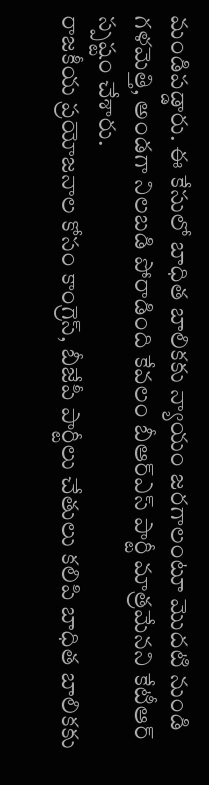మండిపడ్డారు. ఈ కేసులో బాధిత బాలికకు న్యాయం జరగాలంటూ మొదటి నుండి గళమెత్తి, అండగా నిలబడి పోరాడింది కేవలం బీఆర్ఎస్ పార్టీ మాత్రమేనని కేటీఆర్ స్పష్టం చేశారు.
రాజకీయ ప్రయోజనాల కోసం కాంగ్రెస్, బీజేపీ పార్టీలు చేతులు కలిపి బాధిత బాలికకు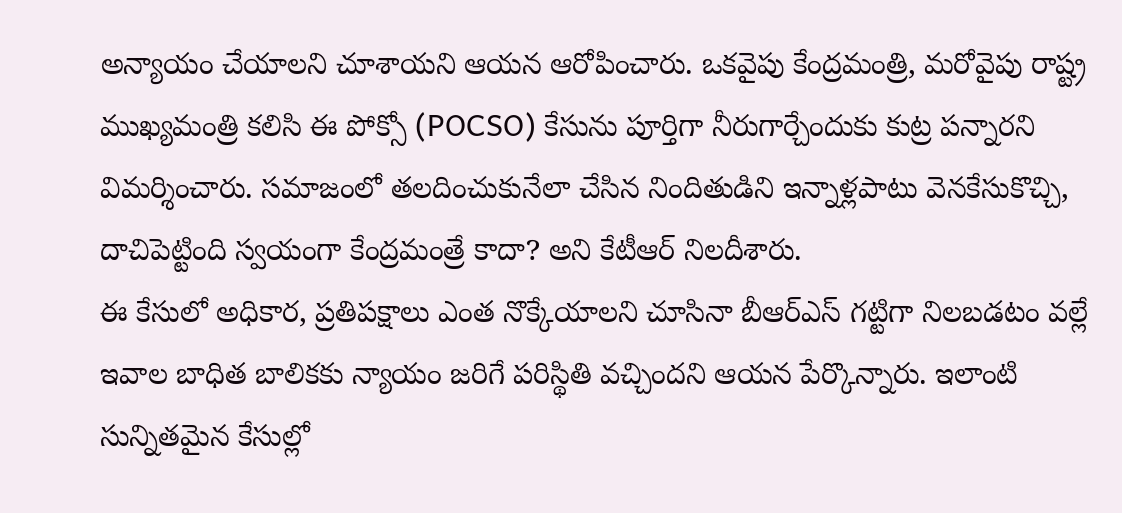అన్యాయం చేయాలని చూశాయని ఆయన ఆరోపించారు. ఒకవైపు కేంద్రమంత్రి, మరోవైపు రాష్ట్ర ముఖ్యమంత్రి కలిసి ఈ పోక్సో (POCSO) కేసును పూర్తిగా నీరుగార్చేందుకు కుట్ర పన్నారని విమర్శించారు. సమాజంలో తలదించుకునేలా చేసిన నిందితుడిని ఇన్నాళ్లపాటు వెనకేసుకొచ్చి, దాచిపెట్టింది స్వయంగా కేంద్రమంత్రే కాదా? అని కేటీఆర్ నిలదీశారు.
ఈ కేసులో అధికార, ప్రతిపక్షాలు ఎంత నొక్కేయాలని చూసినా బీఆర్ఎస్ గట్టిగా నిలబడటం వల్లే ఇవాల బాధిత బాలికకు న్యాయం జరిగే పరిస్థితి వచ్చిందని ఆయన పేర్కొన్నారు. ఇలాంటి సున్నితమైన కేసుల్లో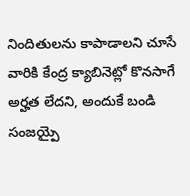నిందితులను కాపాడాలని చూసే వారికి కేంద్ర క్యాబినెట్లో కొనసాగే అర్హత లేదని, అందుకే బండి సంజయ్పై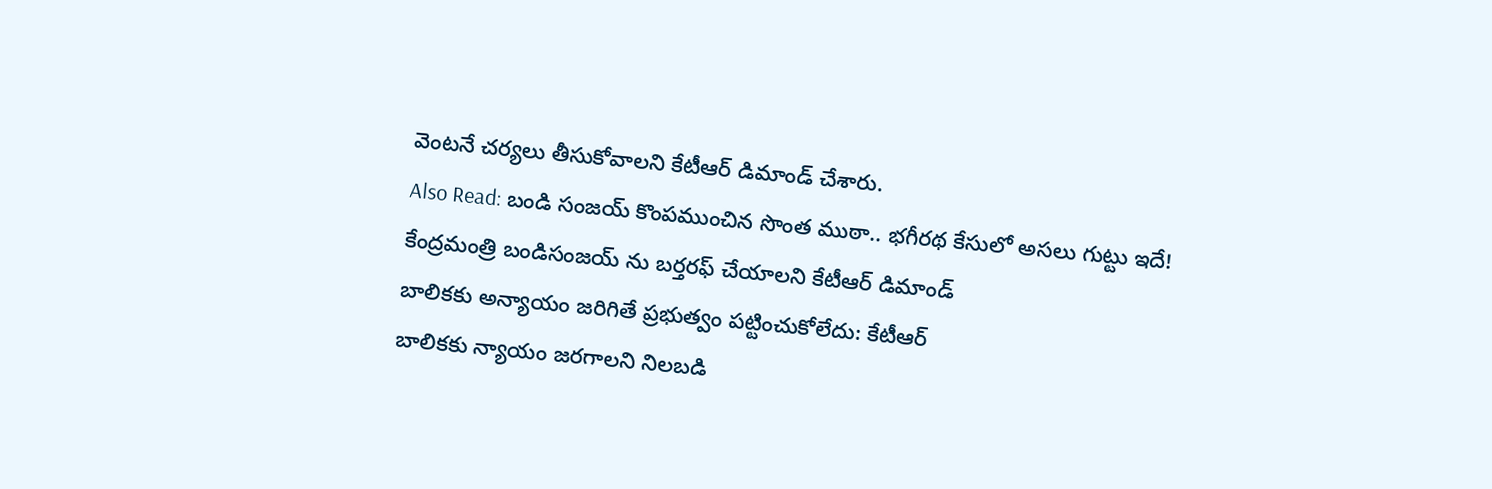వెంటనే చర్యలు తీసుకోవాలని కేటీఆర్ డిమాండ్ చేశారు.
Also Read: బండి సంజయ్ కొంపముంచిన సొంత ముఠా.. భగీరథ కేసులో అసలు గుట్టు ఇదే!
కేంద్రమంత్రి బండిసంజయ్ ను బర్తరఫ్ చేయాలని కేటీఆర్ డిమాండ్
బాలికకు అన్యాయం జరిగితే ప్రభుత్వం పట్టించుకోలేదు: కేటీఆర్
బాలికకు న్యాయం జరగాలని నిలబడి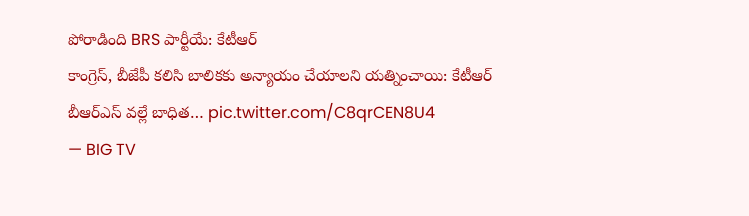పోరాడింది BRS పార్టీయే: కేటీఆర్
కాంగ్రెస్, బీజేపీ కలిసి బాలికకు అన్యాయం చేయాలని యత్నించాయి: కేటీఆర్
బీఆర్ఎస్ వల్లే బాధిత… pic.twitter.com/C8qrCEN8U4
— BIG TV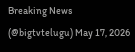Breaking News (@bigtvtelugu) May 17, 2026